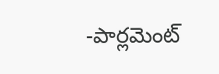-పార్లమెంట్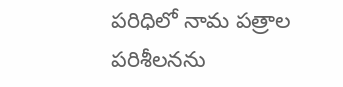పరిధిలో నామ పత్రాల పరిశీలనను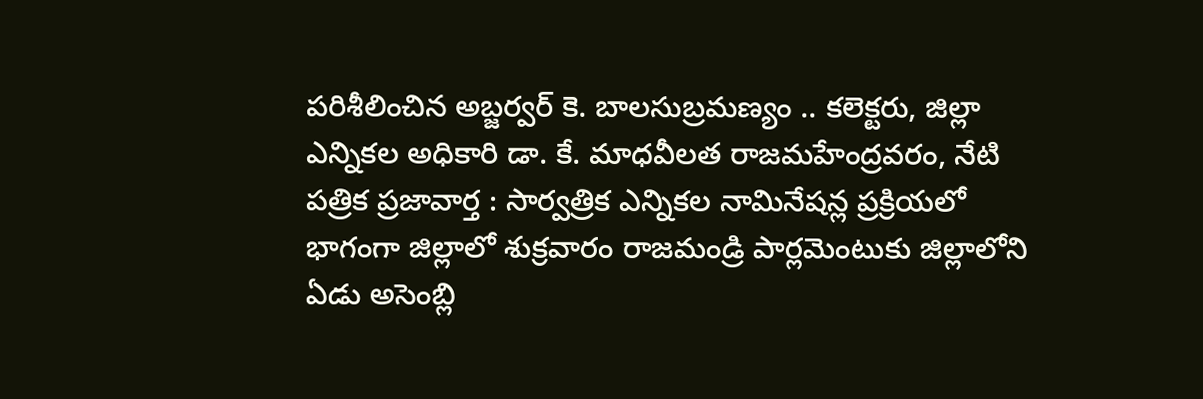పరిశీలించిన అబ్జర్వర్ కె. బాలసుబ్రమణ్యం .. కలెక్టరు, జిల్లా ఎన్నికల అధికారి డా. కే. మాధవీలత రాజమహేంద్రవరం, నేటి పత్రిక ప్రజావార్త : సార్వత్రిక ఎన్నికల నామినేషన్ల ప్రక్రియలో భాగంగా జిల్లాలో శుక్రవారం రాజమండ్రి పార్లమెంటుకు జిల్లాలోని ఏడు అసెంబ్లి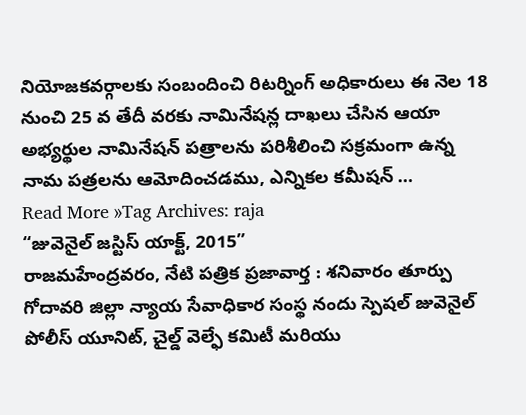నియోజకవర్గాలకు సంబందించి రిటర్నింగ్ అధికారులు ఈ నెల 18 నుంచి 25 వ తేదీ వరకు నామినేషన్ల దాఖలు చేసిన ఆయా అభ్యర్థుల నామినేషన్ పత్రాలను పరిశీలించి సక్రమంగా ఉన్న నామ పత్రలను ఆమోదించడము, ఎన్నికల కమీషన్ …
Read More »Tag Archives: raja
“జువెనైల్ జస్టిస్ యాక్ట్, 2015”
రాజమహేంద్రవరం, నేటి పత్రిక ప్రజావార్త : శనివారం తూర్పు గోదావరి జిల్లా న్యాయ సేవాధికార సంస్థ నందు స్పెషల్ జువెనైల్ పోలీస్ యూనిట్, చైల్డ్ వెల్ఫే కమిటీ మరియు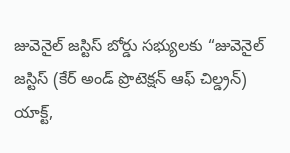జువెనైల్ జస్టిస్ బోర్డు సభ్యులకు “జువెనైల్ జస్టిస్ (కేర్ అండ్ ప్రొటెక్షన్ ఆఫ్ చిల్డ్రన్) యాక్ట్,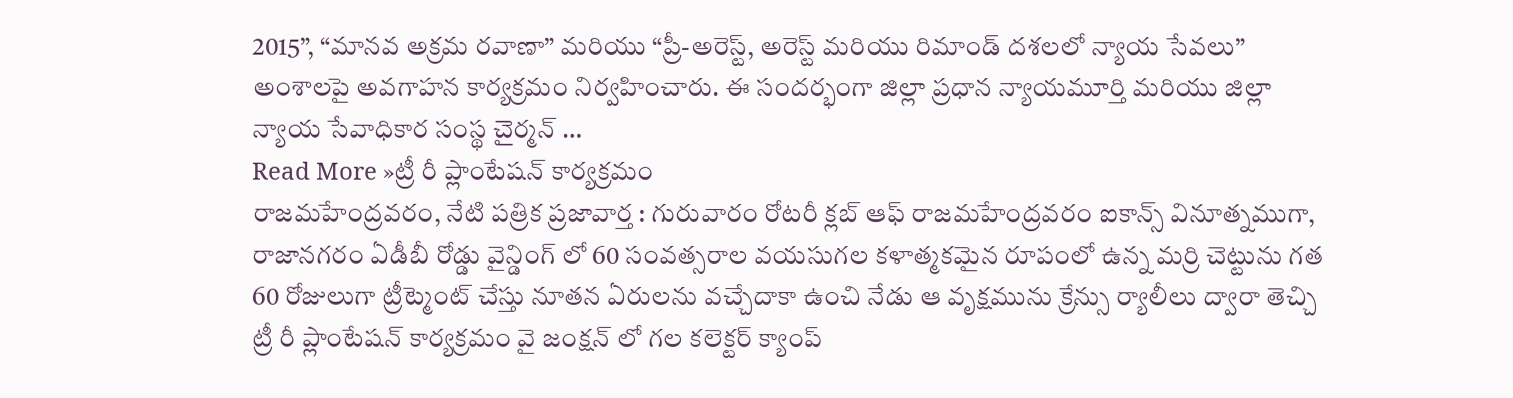2015”, “మానవ అక్రమ రవాణా” మరియు “ప్రీ-అరెస్ట్, అరెస్ట్ మరియు రిమాండ్ దశలలో న్యాయ సేవలు” అంశాలపై అవగాహన కార్యక్రమం నిర్వహించారు. ఈ సందర్భంగా జిల్లా ప్రధాన న్యాయమూర్తి మరియు జిల్లా న్యాయ సేవాధికార సంస్థ చైర్మన్ …
Read More »ట్రీ రీ ప్లాంటేషన్ కార్యక్రమం
రాజమహేంద్రవరం, నేటి పత్రిక ప్రజావార్త : గురువారం రోటరీ క్లబ్ ఆఫ్ రాజమహేంద్రవరం ఐకాన్స్ వినూత్నముగా, రాజానగరం ఏడీబీ రోడ్డు వైన్డింగ్ లో 60 సంవత్సరాల వయసుగల కళాత్మకమైన రూపంలో ఉన్న మర్రి చెట్టును గత 60 రోజులుగా ట్రీట్మెంట్ చేస్తు నూతన ఏరులను వచ్చేదాకా ఉంచి నేడు ఆ వృక్షమును క్రేన్సు ర్యాలీలు ద్వారా తెచ్చి ట్రీ రీ ప్లాంటేషన్ కార్యక్రమం వై జంక్షన్ లో గల కలెక్టర్ క్యాంప్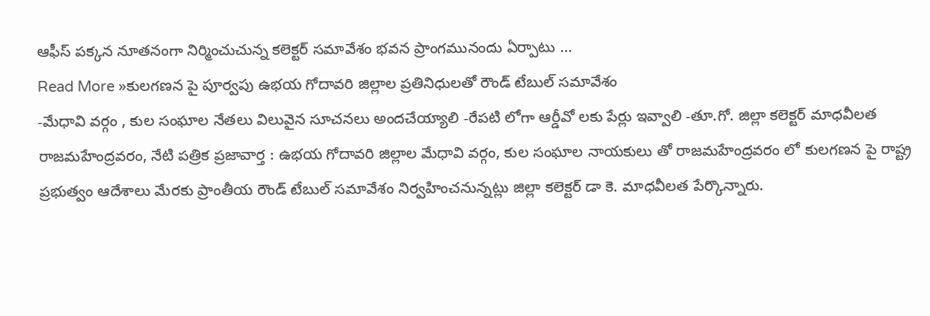ఆఫీస్ పక్కన నూతనంగా నిర్మించుచున్న కలెక్టర్ సమావేశం భవన ప్రాంగమునందు ఏర్పాటు …
Read More »కులగణన పై పూర్వపు ఉభయ గోదావరి జిల్లాల ప్రతినిధులతో రౌండ్ టేబుల్ సమావేశం
-మేధావి వర్గం , కుల సంఘాల నేతలు విలువైన సూచనలు అందచేయ్యాలి -రేపటి లోగా ఆర్డీవో లకు పేర్లు ఇవ్వాలి -తూ.గో. జిల్లా కలెక్టర్ మాధవీలత రాజమహేంద్రవరం, నేటి పత్రిక ప్రజావార్త : ఉభయ గోదావరి జిల్లాల మేధావి వర్గం, కుల సంఘాల నాయకులు తో రాజమహేంద్రవరం లో కులగణన పై రాష్ట్ర ప్రభుత్వం ఆదేశాలు మేరకు ప్రాంతీయ రౌండ్ టేబుల్ సమావేశం నిర్వహించనున్నట్లు జిల్లా కలెక్టర్ డా కె. మాధవీలత పేర్కొన్నారు.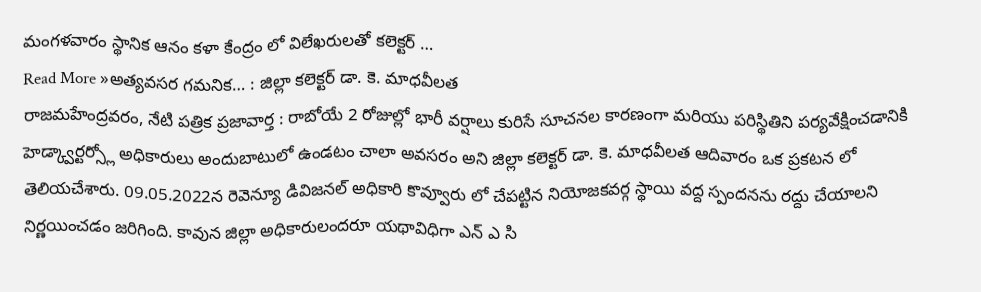మంగళవారం స్థానిక ఆనం కళా కేంద్రం లో విలేఖరులతో కలెక్టర్ …
Read More »అత్యవసర గమనిక… : జిల్లా కలెక్టర్ డా. కె. మాధవీలత
రాజమహేంద్రవరం, నేటి పత్రిక ప్రజావార్త : రాబోయే 2 రోజుల్లో భారీ వర్షాలు కురిసే సూచనల కారణంగా మరియు పరిస్థితిని పర్యవేక్షించడానికి హెడ్క్వార్టర్స్లో అధికారులు అందుబాటులో ఉండటం చాలా అవసరం అని జిల్లా కలెక్టర్ డా. కె. మాధవీలత ఆదివారం ఒక ప్రకటన లో తెలియచేశారు. 09.05.2022న రెవెన్యూ డివిజనల్ అధికారి కొవ్వూరు లో చేపట్టిన నియోజకవర్గ స్థాయి వద్ద స్పందనను రద్దు చేయాలని నిర్ణయించడం జరిగింది. కావున జిల్లా అధికారులందరూ యథావిధిగా ఎన్ ఎ సి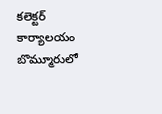కలెక్టర్ కార్యాలయం బొమ్మూరులో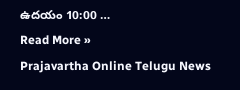ఉదయం 10:00 …
Read More »
Prajavartha Online Telugu News